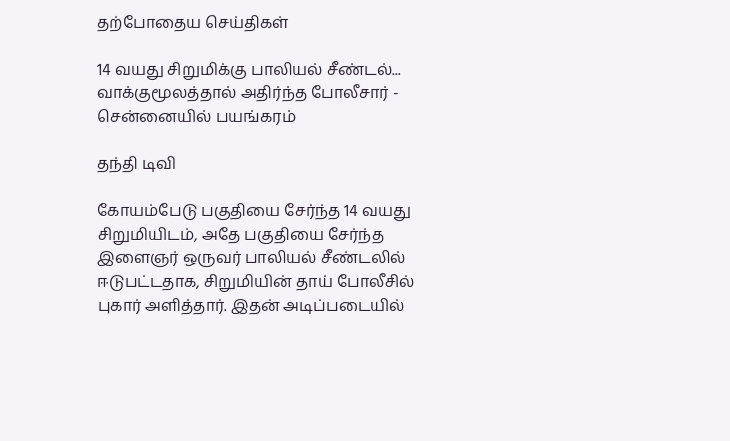தற்போதைய செய்திகள்

14 வயது சிறுமிக்கு பாலியல் சீண்டல்... வாக்குமூலத்தால் அதிர்ந்த போலீசார் - சென்னையில் பயங்கரம்

தந்தி டிவி

கோயம்பேடு பகுதியை சேர்ந்த 14 வயது சிறுமியிடம், அதே பகுதியை சேர்ந்த இளைஞர் ஒருவர் பாலியல் சீண்டலில் ஈடுபட்டதாக, சிறுமியின் தாய் போலீசில் புகார் அளித்தார். இதன் அடிப்படையில்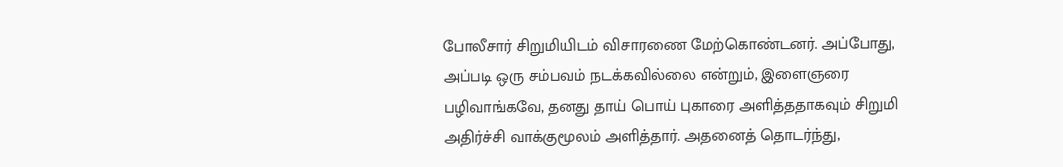போலீசார் சிறுமியிடம் விசாரணை மேற்கொண்டனர். அப்போது, அப்படி ஒரு சம்பவம் நடக்கவில்லை என்றும், இளைஞரை பழிவாங்கவே, தனது தாய் பொய் புகாரை அளித்ததாகவும் சிறுமி அதிர்ச்சி வாக்குமூலம் அளித்தார். அதனைத் தொடர்ந்து,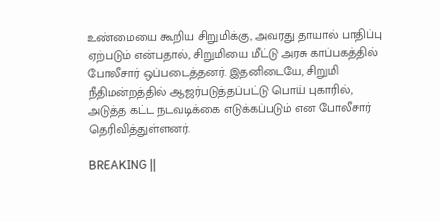உண்மையை கூறிய சிறுமிக்கு, அவரது தாயால் பாதிப்பு ஏற்படும் என்பதால், சிறுமியை மீட்டு அரசு காப்பகத்தில் போலீசார் ஒப்படைத்தனர். இதனிடையே, சிறுமி நீதிமன்றத்தில் ஆஜர்படுத்தப்பட்டு பொய் புகாரில், அடுத்த கட்ட நடவடிக்கை எடுக்கப்படும் என போலீசார் தெரிவித்துள்ளனர்.

BREAKING ||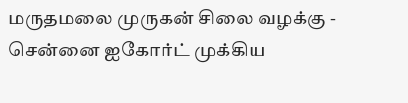மருதமலை முருகன் சிலை வழக்கு - சென்னை ஐகோர்ட் முக்கிய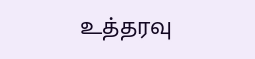உத்தரவு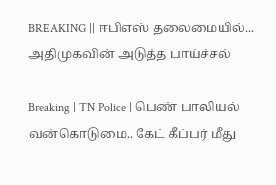BREAKING || ஈபிஎஸ் தலைமையில்... அதிமுகவின் அடுத்த பாய்ச்சல்

Breaking | TN Police | பெண் பாலியல் வன்கொடுமை.. கேட் கீப்பர் மீது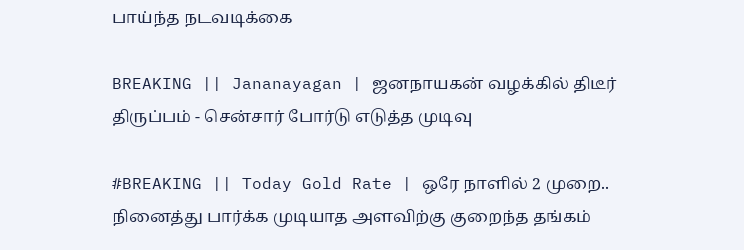பாய்ந்த நடவடிக்கை

BREAKING || Jananayagan | ஜனநாயகன் வழக்கில் திடீர் திருப்பம் - சென்சார் போர்டு எடுத்த முடிவு

#BREAKING || Today Gold Rate | ஒரே நாளில் 2 முறை.. நினைத்து பார்க்க முடியாத அளவிற்கு குறைந்த தங்கம்